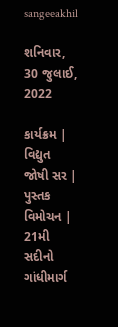sangeeakhil

શનિવાર, 30 જુલાઈ, 2022

કાર્યક્રમ | વિદ્યુત જોષી સર | પુસ્તક વિમોચન | 21મી સદીનો ગાંધીમાર્ગ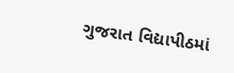ગુજરાત વિદ્યાપીઠમાં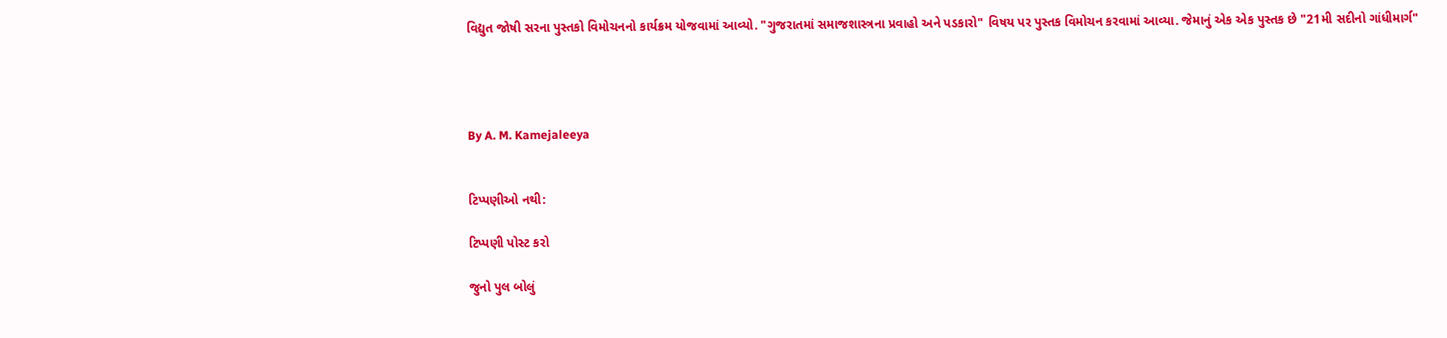વિદ્યુત જોષી સરના પુસ્તકો વિમોચનનો કાર્યક્રમ યોજવામાં આવ્યો. "ગુજરાતમાં સમાજશાસ્ત્રના પ્રવાહો અને પડકારો" વિષય પર પુસ્તક વિમોચન કરવામાં આવ્યા. જેમાનું એક એક પુસ્તક છે "21મી સદીનો ગાંધીમાર્ગ"




By A. M. Kamejaleeya


ટિપ્પણીઓ નથી:

ટિપ્પણી પોસ્ટ કરો

જુનો પુલ બોલું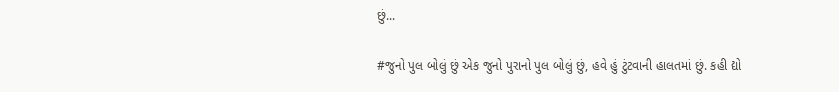છું...

#જુનો પુલ બોલું છું એક જુનો પુરાનો પુલ બોલું છું, હવે હું ટુંટવાની હાલતમાં છું. કહી દ્યો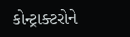કોન્ટ્રાક્ટરોને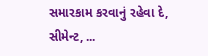સમારકામ કરવાનું રહેવા દે, સીમેન્ટ, ...